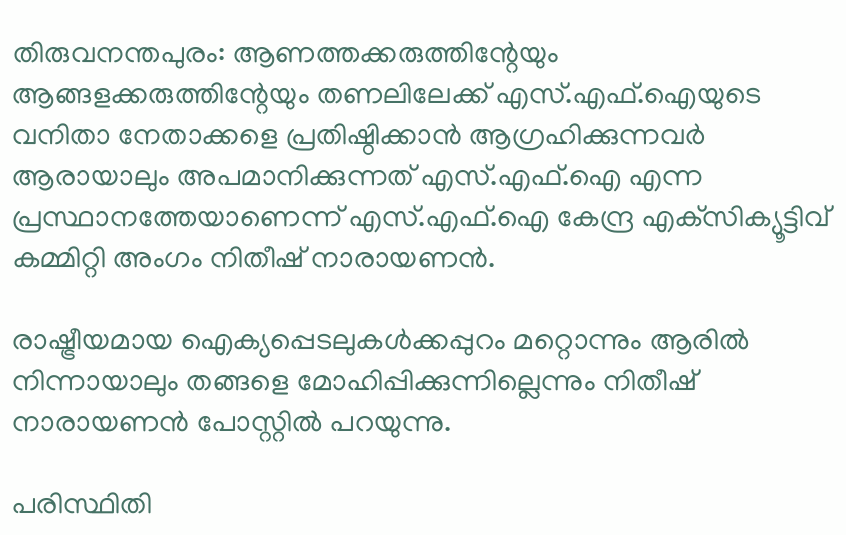തിരുവനന്തപുരം: ആണത്തക്കരുത്തിന്റേയും ആങ്ങളക്കരുത്തിന്റേയും തണലിലേക്ക് എസ്.എഫ്.ഐയുടെ വനിതാ നേതാക്കളെ പ്രതിഷ്ഠിക്കാന്‍ ആഗ്രഹിക്കുന്നവര്‍ ആരായാലും അപമാനിക്കുന്നത് എസ്.എഫ്.ഐ എന്ന പ്രസ്ഥാനത്തേയാണെന്ന് എസ്.എഫ്.ഐ കേന്ദ്ര എക്‌സിക്യൂട്ടിവ് കമ്മിറ്റി അംഗം നിതീഷ് നാരായണന്‍.

രാഷ്ട്രീയമായ ഐക്യപ്പെടലുകള്‍ക്കപ്പുറം മറ്റൊന്നും ആരില്‍ നിന്നായാലും തങ്ങളെ മോഹിപ്പിക്കുന്നില്ലെന്നും നിതീഷ് നാരായണന്‍ പോസ്റ്റില്‍ പറയുന്നു.

പരിസ്ഥിതി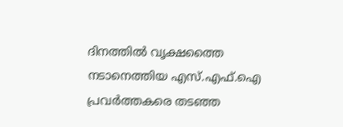ദിനത്തില്‍ വൃക്ഷത്തൈ നടാനെത്തിയ എസ്.എഫ്.ഐ പ്രവര്‍ത്തകരെ തടഞ്ഞ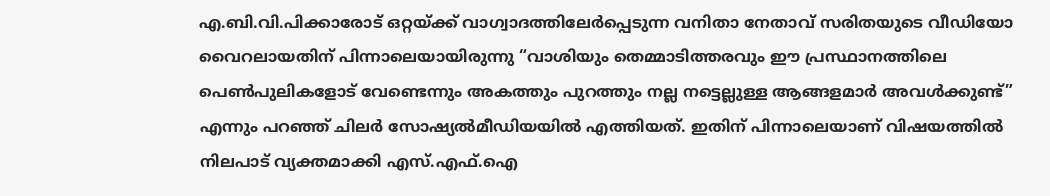എ.ബി.വി.പിക്കാരോട് ഒറ്റയ്ക്ക് വാഗ്വാദത്തിലേര്‍പ്പെടുന്ന വനിതാ നേതാവ് സരിതയുടെ വീഡിയോ വൈറലായതിന് പിന്നാലെയായിരുന്നു “വാശിയും തെമ്മാടിത്തരവും ഈ പ്രസ്ഥാനത്തിലെ പെണ്‍പുലികളോട് വേണ്ടെന്നും അകത്തും പുറത്തും നല്ല നട്ടെല്ലുള്ള ആങ്ങളമാര്‍ അവള്‍ക്കുണ്ട്” എന്നും പറഞ്ഞ് ചിലര്‍ സോഷ്യല്‍മീഡിയയില്‍ എത്തിയത്. ഇതിന് പിന്നാലെയാണ് വിഷയത്തില്‍ നിലപാട് വ്യക്തമാക്കി എസ്.എഫ്.ഐ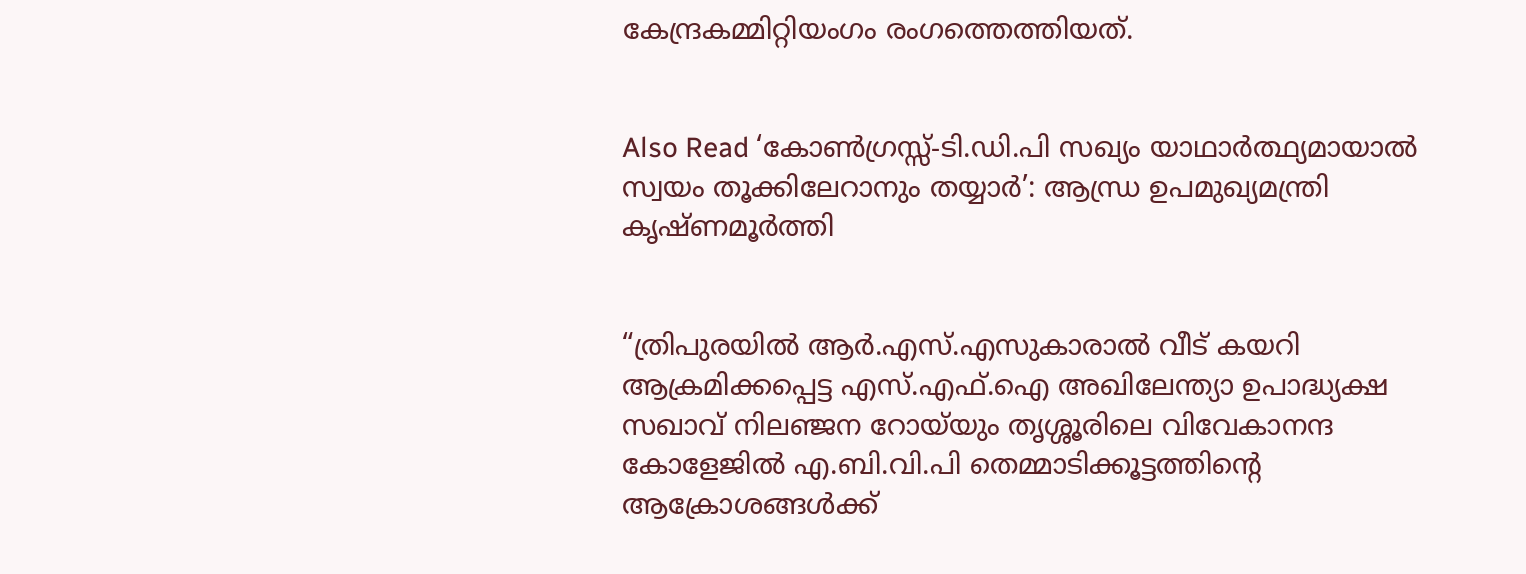കേന്ദ്രകമ്മിറ്റിയംഗം രംഗത്തെത്തിയത്.


Also Read ‘കോണ്‍ഗ്രസ്സ്-ടി.ഡി.പി സഖ്യം യാഥാര്‍ത്ഥ്യമായാല്‍ സ്വയം തൂക്കിലേറാനും തയ്യാര്‍’: ആന്ധ്ര ഉപമുഖ്യമന്ത്രി കൃഷ്ണമൂര്‍ത്തി


“ത്രിപുരയില്‍ ആര്‍.എസ്.എസുകാരാല്‍ വീട് കയറി ആക്രമിക്കപ്പെട്ട എസ്.എഫ്.ഐ അഖിലേന്ത്യാ ഉപാദ്ധ്യക്ഷ സഖാവ് നിലഞ്ജന റോയ്‌യും തൃശ്ശൂരിലെ വിവേകാനന്ദ കോളേജില്‍ എ.ബി.വി.പി തെമ്മാടിക്കൂട്ടത്തിന്റെ ആക്രോശങ്ങള്‍ക്ക്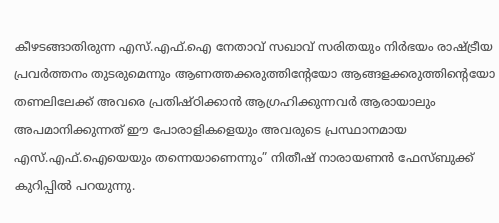കീഴടങ്ങാതിരുന്ന എസ്.എഫ്.ഐ നേതാവ് സഖാവ് സരിതയും നിര്‍ഭയം രാഷ്ട്രീയ പ്രവര്‍ത്തനം തുടരുമെന്നും ആണത്തക്കരുത്തിന്റേയോ ആങ്ങളക്കരുത്തിന്റെയോ തണലിലേക്ക് അവരെ പ്രതിഷ്ഠിക്കാന്‍ ആഗ്രഹിക്കുന്നവര്‍ ആരായാലും അപമാനിക്കുന്നത് ഈ പോരാളികളെയും അവരുടെ പ്രസ്ഥാനമായ എസ്.എഫ്.ഐയെയും തന്നെയാണെന്നും” നിതീഷ് നാരായണന്‍ ഫേസ്ബുക്ക് കുറിപ്പില്‍ പറയുന്നു.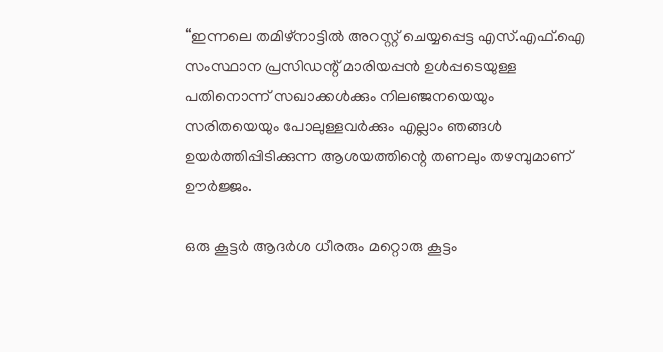“ഇന്നലെ തമിഴ്‌നാട്ടില്‍ അറസ്റ്റ് ചെയ്യപ്പെട്ട എസ്.എഫ്.ഐ സംസ്ഥാന പ്രസിഡന്റ് മാരിയപ്പന്‍ ഉള്‍പ്പടെയുള്ള പതിനൊന്ന് സഖാക്കള്‍ക്കും നിലഞ്ജനയെയും സരിതയെയും പോലുള്ളവര്‍ക്കും എല്ലാം ഞങ്ങള്‍ ഉയര്‍ത്തിപ്പിടിക്കുന്ന ആശയത്തിന്റെ തണലും തഴമ്പുമാണ് ഊര്‍ജ്ജം.

ഒരു കൂട്ടര്‍ ആദര്‍ശ ധീരരും മറ്റൊരു കൂട്ടം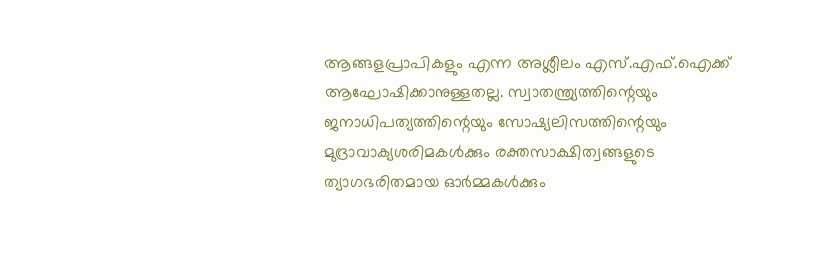ആങ്ങളപ്രാപികളും എന്ന അശ്ലീലം എസ്.എഫ്.ഐക്ക് ആഘോഷിക്കാനുള്ളതല്ല. സ്വാതന്ത്ര്യത്തിന്റെയും ജനാധിപത്യത്തിന്റെയും സോഷ്യലിസത്തിന്റെയും മുദ്രാവാക്യശരിമകള്‍ക്കും രക്തസാക്ഷിത്വങ്ങളുടെ ത്യാഗഭരിതമായ ഓര്‍മ്മകള്‍ക്കും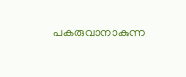പകരുവാനാകുന്ന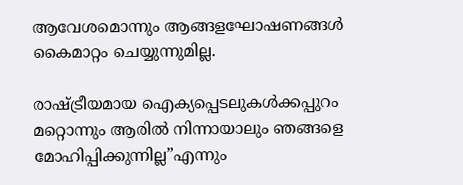ആവേശമൊന്നും ആങ്ങളഘോഷണങ്ങള്‍ കൈമാറ്റം ചെയ്യുന്നുമില്ല.

രാഷ്ട്രീയമായ ഐക്യപ്പെടലുകള്‍ക്കപ്പുറം മറ്റൊന്നും ആരില്‍ നിന്നായാലും ഞങ്ങളെ മോഹിപ്പിക്കുന്നില്ല”എന്നും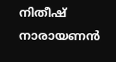നിതീഷ് നാരായണന്‍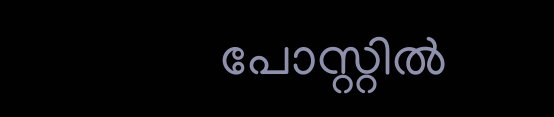പോസ്റ്റില്‍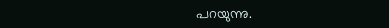പറയുന്നു.